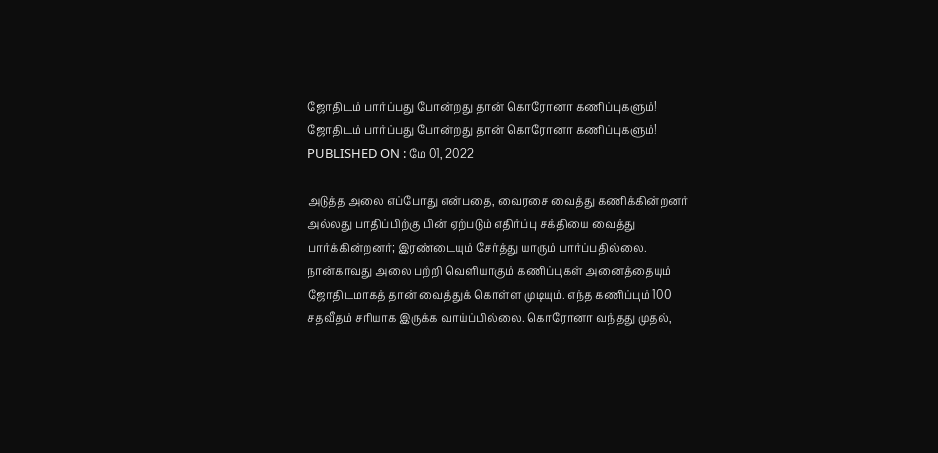ஜோதிடம் பார்ப்பது போன்றது தான் கொரோனா கணிப்புகளும்!
ஜோதிடம் பார்ப்பது போன்றது தான் கொரோனா கணிப்புகளும்!
PUBLISHED ON : மே 01, 2022

அடுத்த அலை எப்போது என்பதை, வைரசை வைத்து கணிக்கின்றனர் அல்லது பாதிப்பிற்கு பின் ஏற்படும் எதிர்ப்பு சக்தியை வைத்து பார்க்கின்றனர்; இரண்டையும் சேர்த்து யாரும் பார்ப்பதில்லை. நான்காவது அலை பற்றி வெளியாகும் கணிப்புகள் அனைத்தையும் ஜோதிடமாகத் தான் வைத்துக் கொள்ள முடியும். எந்த கணிப்பும் 100 சதவீதம் சரியாக இருக்க வாய்ப்பில்லை. கொரோனா வந்தது முதல்,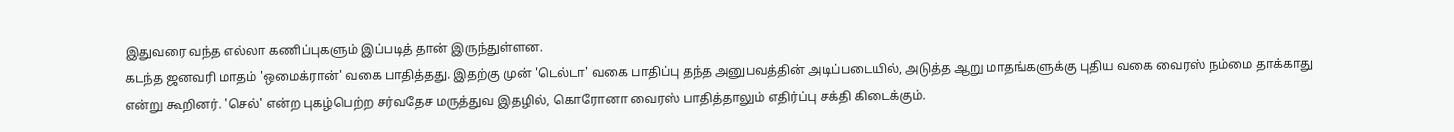இதுவரை வந்த எல்லா கணிப்புகளும் இப்படித் தான் இருந்துள்ளன.
கடந்த ஜனவரி மாதம் 'ஒமைக்ரான்' வகை பாதித்தது. இதற்கு முன் 'டெல்டா' வகை பாதிப்பு தந்த அனுபவத்தின் அடிப்படையில், அடுத்த ஆறு மாதங்களுக்கு புதிய வகை வைரஸ் நம்மை தாக்காது என்று கூறினர். 'செல்' என்ற புகழ்பெற்ற சர்வதேச மருத்துவ இதழில், கொரோனா வைரஸ் பாதித்தாலும் எதிர்ப்பு சக்தி கிடைக்கும்.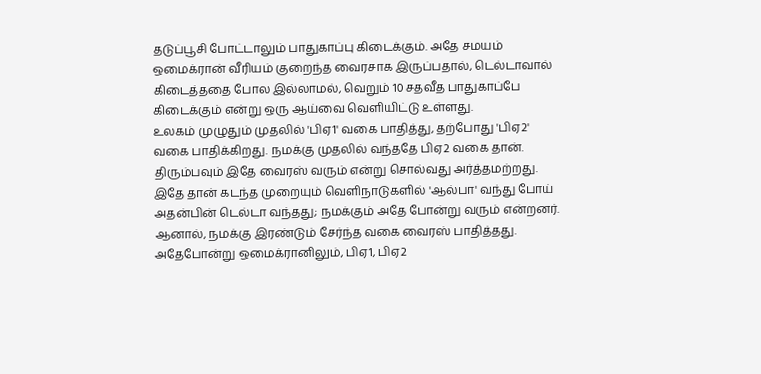தடுப்பூசி போட்டாலும் பாதுகாப்பு கிடைக்கும். அதே சமயம் ஒமைக்ரான் வீரியம் குறைந்த வைரசாக இருப்பதால், டெல்டாவால் கிடைத்ததை போல இல்லாமல், வெறும் 10 சதவீத பாதுகாப்பே கிடைக்கும் என்று ஒரு ஆய்வை வெளியிட்டு உள்ளது.
உலகம் முழுதும் முதலில் 'பிஏ1' வகை பாதித்து, தற்போது 'பிஏ2' வகை பாதிக்கிறது. நமக்கு முதலில் வந்ததே பிஏ2 வகை தான். திரும்பவும் இதே வைரஸ் வரும் என்று சொல்வது அர்த்தமற்றது. இதே தான் கடந்த முறையும் வெளிநாடுகளில் 'ஆல்பா' வந்து போய் அதன்பின் டெல்டா வந்தது; நமக்கும் அதே போன்று வரும் என்றனர். ஆனால், நமக்கு இரண்டும் சேர்ந்த வகை வைரஸ் பாதித்தது. அதேபோன்று ஒமைக்ரானிலும், பிஏ1, பிஏ2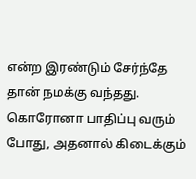என்ற இரண்டும் சேர்ந்தே தான் நமக்கு வந்தது.
கொரோனா பாதிப்பு வரும் போது, அதனால் கிடைக்கும்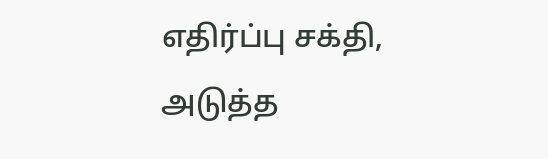எதிர்ப்பு சக்தி, அடுத்த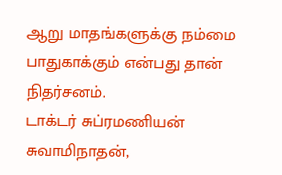ஆறு மாதங்களுக்கு நம்மை பாதுகாக்கும் என்பது தான் நிதர்சனம்.
டாக்டர் சுப்ரமணியன் சுவாமிநாதன்,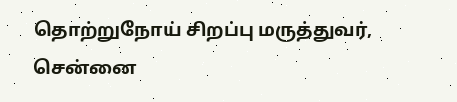தொற்றுநோய் சிறப்பு மருத்துவர், சென்னை